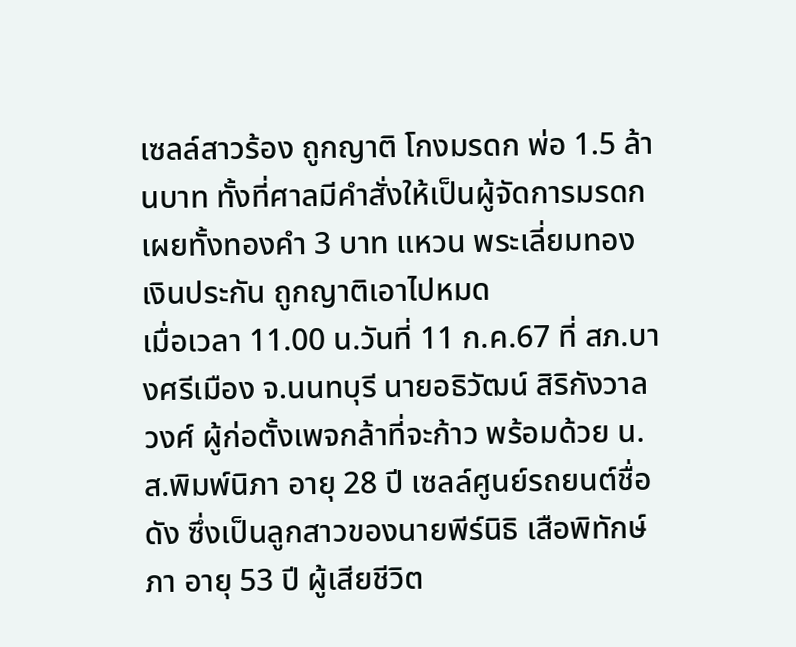เซลล์สาวร้อง ถูกญาติ โกงมรดก พ่อ 1.5 ล้านบาท ทั้งที่ศาลมีคำสั่งให้เป็นผู้จัดการมรดก เผยทั้งทองคำ 3 บาท แหวน พระเลี่ยมทอง เงินประกัน ถูกญาติเอาไปหมด
เมื่อเวลา 11.00 น.วันที่ 11 ก.ค.67 ที่ สภ.บางศรีเมือง จ.นนทบุรี นายอธิวัฒน์ สิริกังวาลวงศ์ ผู้ก่อตั้งเพจกล้าที่จะก้าว พร้อมด้วย น.ส.พิมพ์นิภา อายุ 28 ปี เซลล์ศูนย์รถยนต์ชื่อดัง ซึ่งเป็นลูกสาวของนายพีร์นิธิ เสือพิทักษ์ภา อายุ 53 ปี ผู้เสียชีวิต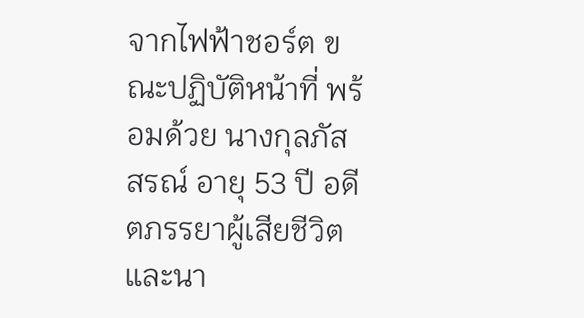จากไฟฟ้าชอร์ต ขณะปฏิบัติหน้าที่ พร้อมด้วย นางกุลภัสสรณ์ อายุ 53 ปี อดีตภรรยาผู้เสียชีวิต และนา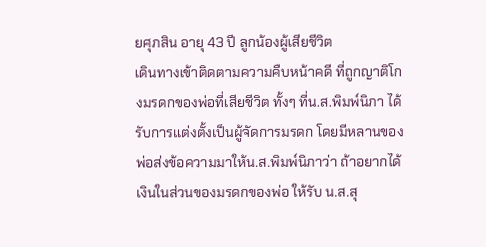ยศุภสิน อายุ 43 ปี ลูกน้องผู้เสียชีวิต
เดินทางเข้าติดตามความคืบหน้าคดี ที่ถูกญาติโกงมรดกของพ่อที่เสียชีวิต ทั้งๆ ที่น.ส.พิมพ์นิภา ได้รับการแต่งตั้งเป็นผู้จัดการมรดก โดยมีหลานของพ่อส่งข้อความมาให้น.ส.พิมพ์นิภาว่า ถ้าอยากได้เงินในส่วนของมรดกของพ่อ ให้รับ น.ส.สุ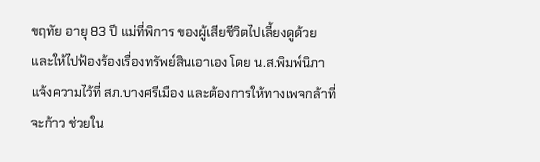ขฤทัย อายุ 83 ปี แม่ที่พิการ ของผู้เสียชีวิตไปเลี้ยงดูด้วย และให้ไปฟ้องร้องเรื่องทรัพย์สินเอาเอง โดย น.ส.พิมพ์นิภา แจ้งความไว้ที่ สภ.บางศรีเมือง และต้องการให้ทางเพจกล้าที่จะก้าว ช่วยใน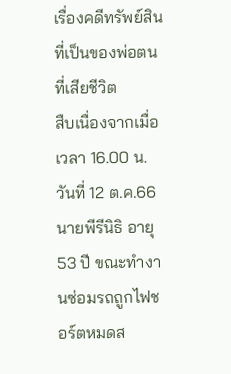เรื่องคดีทรัพย์สินที่เป็นของพ่อตนที่เสียชีวิต
สืบเนื่องจากเมื่อเวลา 16.00 น. วันที่ 12 ต.ค.66 นายพีรีนิธิ อายุ 53 ปี ขณะทำงานซ่อมรถถูกไฟชอร์ตหมดส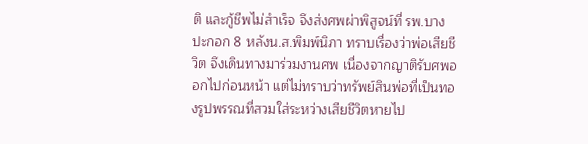ติ และกู้ชีพไม่สำเร็จ จึงส่งศพผ่าพิสูจน์ที่ รพ.บางปะกอก 8 หลังน.ส.พิมพ์นิภา ทราบเรื่องว่าพ่อเสียชีวิต จึงเดินทางมาร่วมงานศพ เนื่องจากญาติรับศพออกไปก่อนหน้า แต่ไม่ทราบว่าทรัพย์สินพ่อที่เป็นทองรูปพรรณที่สวมใส่ระหว่างเสียชีวิตหายไป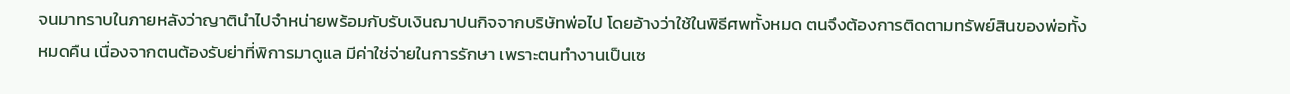จนมาทราบในภายหลังว่าญาตินำไปจำหน่ายพร้อมกับรับเงินฌาปนกิจจากบริษัทพ่อไป โดยอ้างว่าใช้ในพิธีศพทั้งหมด ตนจึงต้องการติดตามทรัพย์สินของพ่อทั้งหมดคืน เนื่องจากตนต้องรับย่าที่พิการมาดูแล มีค่าใช่จ่ายในการรักษา เพราะตนทำงานเป็นเซ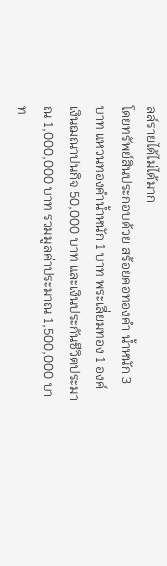ลล์รายได้ไม่ได้มาก
โดยทรัพย์สินประกอบด้วย สร้อยคอทองคำ น้ำหนัก 3 บาท แหวนทองคำน้ำหนัก 1 บาท พระเลี่ยมทอง 1 องค์ เงินฌณาปนกิจ 50,000 บาท และเงินประกันชีวิตประมาณ 1,000,000 บาท รวมมูลค่าประมาณ 1,500,000 บาท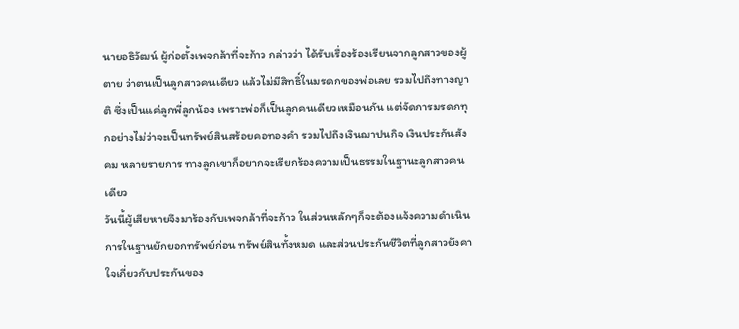นายอธิวัฒน์ ผู้ก่อตั้งเพจกล้าที่จะก้าว กล่าวว่า ได้รับเรื่องร้องเรียนจากลูกสาวของผู้ตาย ว่าตนเป็นลูกสาวคนเดียว แล้วไม่มีสิทธิ์ในมรดกของพ่อเลย รวมไปถึงทางญาติ ซึ่งเป็นแค่ลูกพี่ลูกน้อง เพราะพ่อก็เป็นลูกคนเดียวเหมือนกัน แต่จัดการมรดกทุกอย่างไม่ว่าจะเป็นทรัพย์สินสร้อยคอทองคำ รวมไปถึงเงินฌาปนกิจ เงินประกันสังคม หลายรายการ ทางลูกเขาก็อยากจะเรียกร้องความเป็นธรรมในฐานะลูกสาวคนเดียว
วันนี้ผู้เสียหายจึงมาร้องกับเพจกล้าที่จะก้าว ในส่วนหลักๆก็จะต้องแจ้งความดำเนินการในฐานยักยอกทรัพย์ก่อน ทรัพย์สินทั้งหมด และส่วนประกันชีวิตที่ลูกสาวยังคาใจเกี่ยวกับประกันของ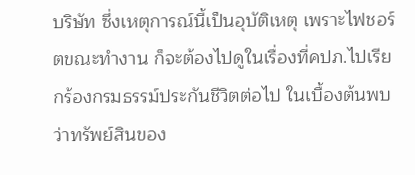บริษัท ซึ่งเหตุการณ์นี้เป็นอุบัติเหตุ เพราะไฟชอร์ตขณะทำงาน ก็จะต้องไปดูในเรื่องที่คปภ.ไปเรียกร้องกรมธรรม์ประกันชีวิตต่อไป ในเบื้องต้นพบว่าทรัพย์สินของ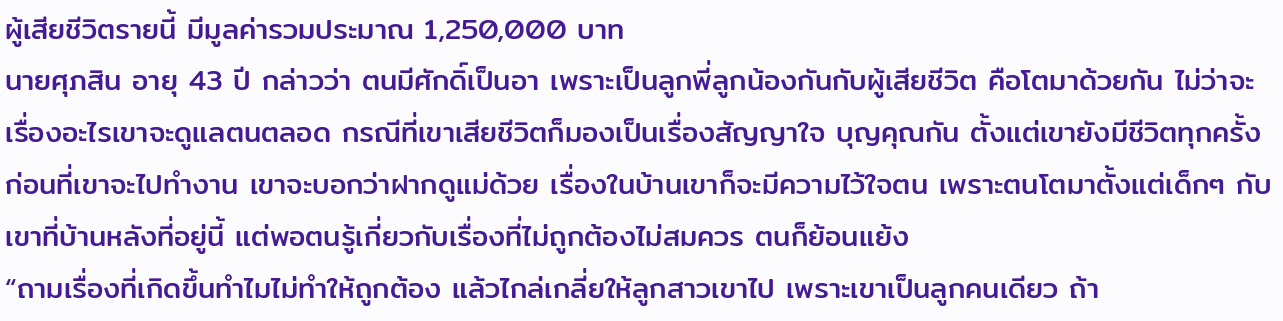ผู้เสียชีวิตรายนี้ มีมูลค่ารวมประมาณ 1,250,000 บาท
นายศุภสิน อายุ 43 ปี กล่าวว่า ตนมีศักดิ์เป็นอา เพราะเป็นลูกพี่ลูกน้องกันกับผู้เสียชีวิต คือโตมาด้วยกัน ไม่ว่าจะเรื่องอะไรเขาจะดูแลตนตลอด กรณีที่เขาเสียชีวิตก็มองเป็นเรื่องสัญญาใจ บุญคุณกัน ตั้งแต่เขายังมีชีวิตทุกครั้งก่อนที่เขาจะไปทำงาน เขาจะบอกว่าฝากดูแม่ด้วย เรื่องในบ้านเขาก็จะมีความไว้ใจตน เพราะตนโตมาตั้งแต่เด็กๆ กับเขาที่บ้านหลังที่อยู่นี้ แต่พอตนรู้เกี่ยวกับเรื่องที่ไม่ถูกต้องไม่สมควร ตนก็ย้อนแย้ง
“ถามเรื่องที่เกิดขึ้นทำไมไม่ทำให้ถูกต้อง แล้วไกล่เกลี่ยให้ลูกสาวเขาไป เพราะเขาเป็นลูกคนเดียว ถ้า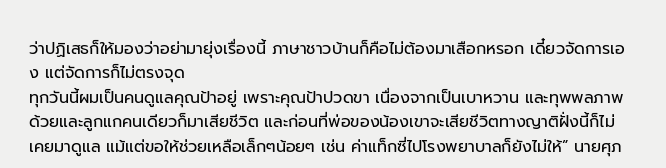ว่าปฏิเสธก็ให้มองว่าอย่ามายุ่งเรื่องนี้ ภาษาชาวบ้านก็คือไม่ต้องมาเสือกหรอก เดี๋ยวจัดการเอง แต่จัดการก็ไม่ตรงจุด
ทุกวันนี้ผมเป็นคนดูแลคุณป้าอยู่ เพราะคุณป้าปวดขา เนื่องจากเป็นเบาหวาน และทุพพลภาพด้วยและลูกแกคนเดียวก็มาเสียชีวิต และก่อนที่พ่อของน้องเขาจะเสียชีวิตทางญาติฝั่งนี้ก็ไม่เคยมาดูแล แม้แต่ขอให้ช่วยเหลือเล็กๆน้อยๆ เช่น ค่าแท็กซี่ไปโรงพยาบาลก็ยังไม่ให้” นายศุภ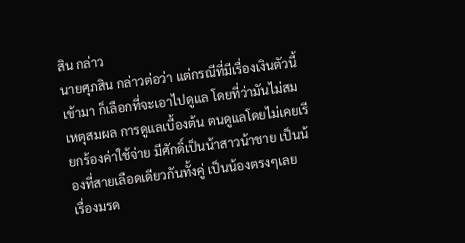สิน กล่าว
นายศุภสิน กล่าวต่อว่า แต่กรณีที่มีเรื่องเงินตัวนี้เข้ามา ก็เลือกที่จะเอาไปดูแล โดยที่ว่ามันไม่สมเหตุสมผล การดูแลเบื้องต้น ตนดูแลโดยไม่เคยเรียกร้องค่าใช้จ่าย มีศักดิ์เป็นน้าสาวน้าชาย เป็นน้องที่สายเลือดเดียวกันทั้งคู่ เป็นน้องตรงๆเลย
เรื่องมรด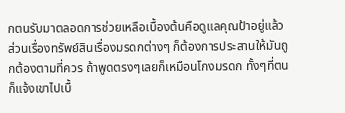กตนรับมาตลอดการช่วยเหลือเบื้องต้นคือดูแลคุณป้าอยู่แล้ว ส่วนเรื่องทรัพย์สินเรื่องมรดกต่างๆ ก็ต้องการประสานให้มันถูกต้องตามที่ควร ถ้าพูดตรงๆเลยก็เหมือนโกงมรดก ทั้งๆที่ตนก็แจ้งเขาไปเบื้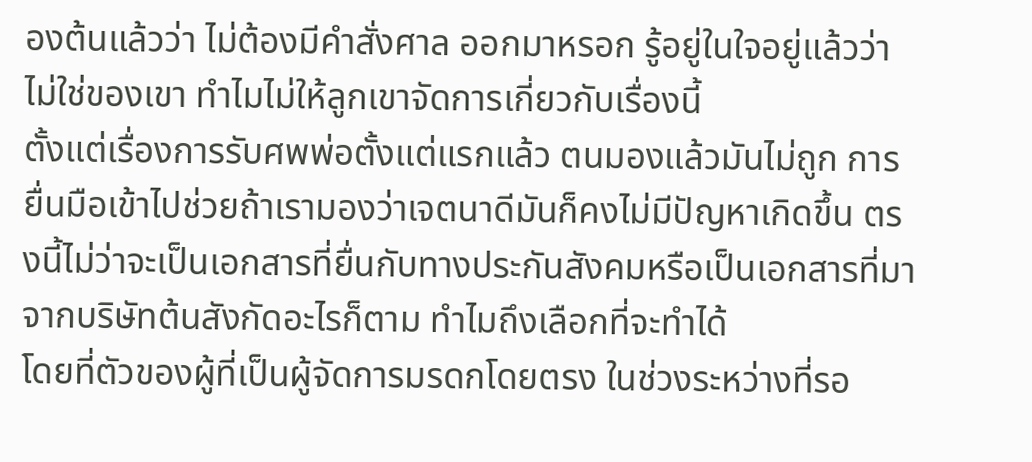องต้นแล้วว่า ไม่ต้องมีคำสั่งศาล ออกมาหรอก รู้อยู่ในใจอยู่แล้วว่า ไม่ใช่ของเขา ทำไมไม่ให้ลูกเขาจัดการเกี่ยวกับเรื่องนี้
ตั้งแต่เรื่องการรับศพพ่อตั้งแต่แรกแล้ว ตนมองแล้วมันไม่ถูก การยื่นมือเข้าไปช่วยถ้าเรามองว่าเจตนาดีมันก็คงไม่มีปัญหาเกิดขึ้น ตรงนี้ไม่ว่าจะเป็นเอกสารที่ยื่นกับทางประกันสังคมหรือเป็นเอกสารที่มาจากบริษัทต้นสังกัดอะไรก็ตาม ทำไมถึงเลือกที่จะทำได้
โดยที่ตัวของผู้ที่เป็นผู้จัดการมรดกโดยตรง ในช่วงระหว่างที่รอ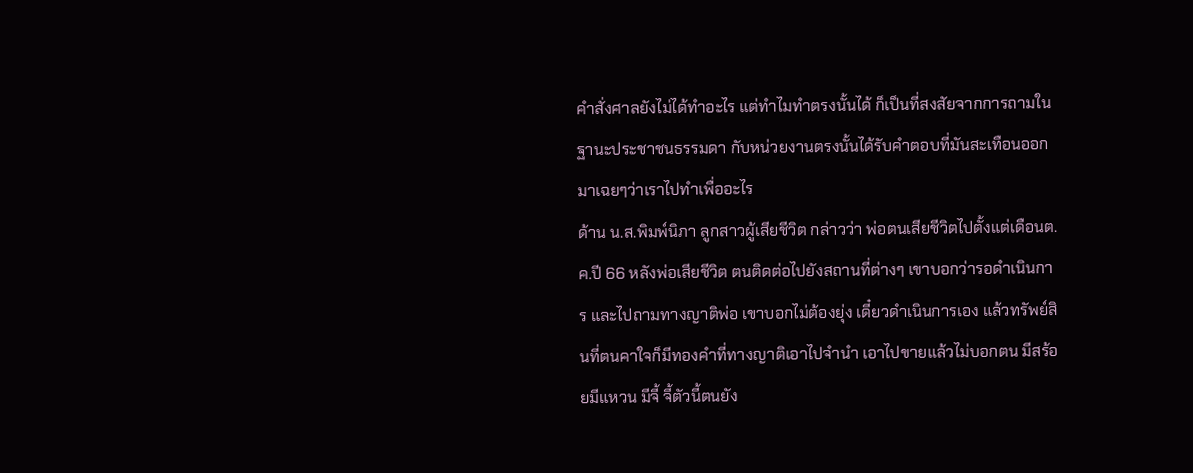คำสั่งศาลยังไม่ได้ทำอะไร แต่ทำไมทำตรงนั้นได้ ก็เป็นที่สงสัยจากการถามในฐานะประชาชนธรรมดา กับหน่วยงานตรงนั้นได้รับคำตอบที่มันสะเทือนออกมาเฉยๆว่าเราไปทำเพื่ออะไร
ด้าน น.ส.พิมพ์นิภา ลูกสาวผู้เสียชีวิต กล่าวว่า พ่อตนเสียชีวิตไปตั้งแต่เดือนต.ค.ปี 66 หลังพ่อเสียชีวิต ตนติดต่อไปยังสถานที่ต่างๆ เขาบอกว่ารอดำเนินการ และไปถามทางญาติพ่อ เขาบอกไม่ต้องยุ่ง เดี๋ยวดำเนินการเอง แล้วทรัพย์สินที่ตนคาใจก็มีทองคำที่ทางญาติเอาไปจำนำ เอาไปขายแล้วไม่บอกตน มีสร้อยมีแหวน มีจี้ จี้ตัวนี้ตนยัง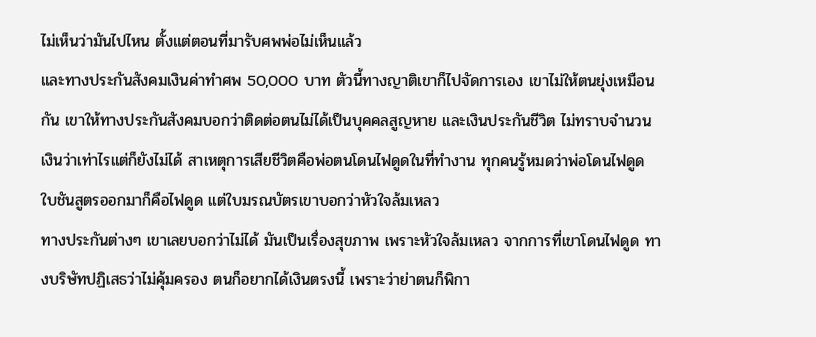ไม่เห็นว่ามันไปไหน ตั้งแต่ตอนที่มารับศพพ่อไม่เห็นแล้ว
และทางประกันสังคมเงินค่าทำศพ 50,000 บาท ตัวนี้ทางญาติเขาก็ไปจัดการเอง เขาไม่ให้ตนยุ่งเหมือนกัน เขาให้ทางประกันสังคมบอกว่าติดต่อตนไม่ได้เป็นบุคคลสูญหาย และเงินประกันชีวิต ไม่ทราบจำนวนเงินว่าเท่าไรแต่ก็ยังไม่ได้ สาเหตุการเสียชีวิตคือพ่อตนโดนไฟดูดในที่ทำงาน ทุกคนรู้หมดว่าพ่อโดนไฟดูด ใบชันสูตรออกมาก็คือไฟดูด แต่ใบมรณบัตรเขาบอกว่าหัวใจล้มเหลว
ทางประกันต่างๆ เขาเลยบอกว่าไม่ได้ มันเป็นเรื่องสุขภาพ เพราะหัวใจล้มเหลว จากการที่เขาโดนไฟดูด ทางบริษัทปฏิเสธว่าไม่คุ้มครอง ตนก็อยากได้เงินตรงนี้ เพราะว่าย่าตนก็พิกา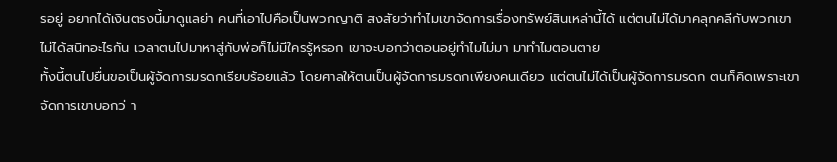รอยู่ อยากได้เงินตรงนี้มาดูแลย่า คนที่เอาไปคือเป็นพวกญาติ สงสัยว่าทำไมเขาจัดการเรื่องทรัพย์สินเหล่านี้ได้ แต่ตนไม่ได้มาคลุกคลีกับพวกเขา ไม่ได้สนิทอะไรกัน เวลาตนไปมาหาสู่กับพ่อก็ไม่มีใครรู้หรอก เขาจะบอกว่าตอนอยู่ทำไมไม่มา มาทำไมตอนตาย
ทั้งนี้ตนไปยื่นขอเป็นผู้จัดการมรดกเรียบร้อยแล้ว โดยศาลให้ตนเป็นผู้จัดการมรดกเพียงคนเดียว แต่ตนไม่ได้เป็นผู้จัดการมรดก ตนก็คิดเพราะเขาจัดการเขาบอกว่ า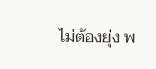ไม่ต้องยุ่ง พ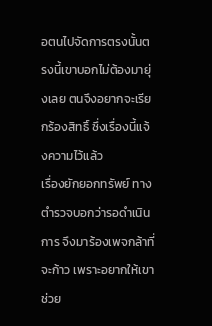อตนไปจัดการตรงนั้นตรงนี้เขาบอกไม่ต้องมายุ่งเลย ตนจึงอยากจะเรียกร้องสิทธิ์ ซึ่งเรื่องนี้แจ้งความไว้แล้ว
เรื่องยักยอกทรัพย์ ทางตำรวจบอกว่ารอดำเนินการ จึงมาร้องเพจกล้าที่จะก้าว เพราะอยากให้เขาช่วย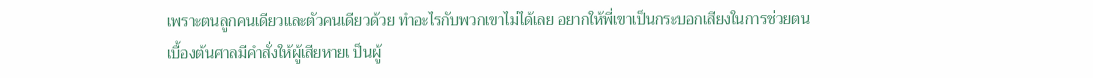เพราะตนลูกคนเดียวและตัวคนเดียวด้วย ทำอะไรกับพวกเขาไม่ได้เลย อยากให้พี่เขาเป็นกระบอกเสียงในการช่วยตน
เบื้องต้นศาลมีคำสั่งให้ผู้เสียหายเ ป็นผู้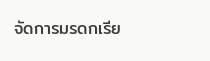จัดการมรดกเรีย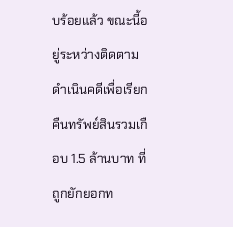บร้อยแล้ว ขณะนี้อยู่ระหว่างติดตามดำเนินคดีเพื่อเรียกคืนทรัพย์สินรวมเกือบ 1.5 ล้านบาท ที่ถูกยักยอกท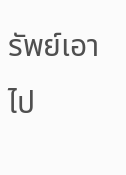รัพย์เอาไป